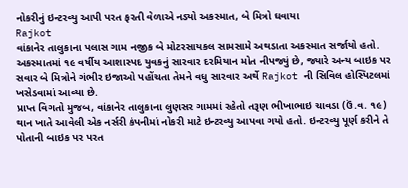નોકરીનું ઇન્ટરવ્યુ આપી પરત ફરતી વેળાએ નડ્યો અકસ્માત, બે મિત્રો ઘવાયા
Rajkot
વાંકાનેર તાલુકાના પલાસ ગામ નજીક બે મોટરસાયકલ સામસામે અથડાતા અકસ્માત સર્જાયો હતો. અકસ્માતમાં ૧૯ વર્ષીય આશાસ્પદ યુવકનું સારવાર દરમિયાન મોત નીપજ્યું છે, જ્યારે અન્ય બાઇક પર સવાર બે મિત્રોને ગંભીર ઇજાઓ પહોંચતા તેમને વધુ સારવાર અર્થે Rajkot ની સિવિલ હોસ્પિટલમાં ખસેડવામાં આવ્યા છે.
પ્રાપ્ત વિગતો મુજબ, વાંકાનેર તાલુકાના લુણસર ગામમાં રહેતો તરૂણ ભીખાભાઇ ચાવડા (ઉં.વ. ૧૯) થાન ખાતે આવેલી એક નર્સરી કંપનીમાં નોકરી માટે ઇન્ટરવ્યુ આપવા ગયો હતો. ઇન્ટરવ્યુ પૂર્ણ કરીને તે પોતાની બાઇક પર પરત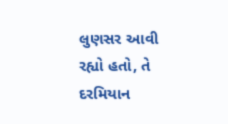લુણસર આવી રહ્યો હતો, તે દરમિયાન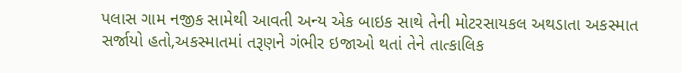પલાસ ગામ નજીક સામેથી આવતી અન્ય એક બાઇક સાથે તેની મોટરસાયકલ અથડાતા અકસ્માત સર્જાયો હતો,અકસ્માતમાં તરૂણને ગંભીર ઇજાઓ થતાં તેને તાત્કાલિક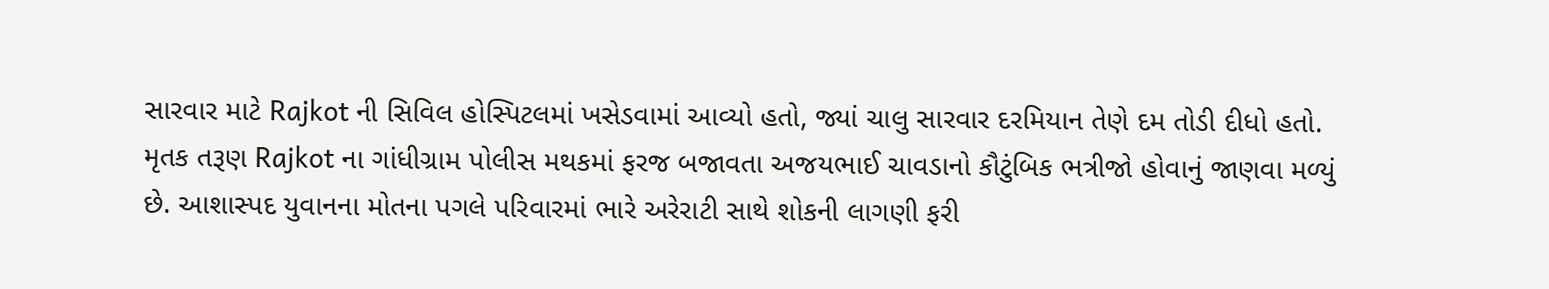સારવાર માટે Rajkot ની સિવિલ હોસ્પિટલમાં ખસેડવામાં આવ્યો હતો, જ્યાં ચાલુ સારવાર દરમિયાન તેણે દમ તોડી દીધો હતો.
મૃતક તરૂણ Rajkot ના ગાંધીગ્રામ પોલીસ મથકમાં ફરજ બજાવતા અજયભાઈ ચાવડાનો કૌટુંબિક ભત્રીજો હોવાનું જાણવા મળ્યું છે. આશાસ્પદ યુવાનના મોતના પગલે પરિવારમાં ભારે અરેરાટી સાથે શોકની લાગણી ફરી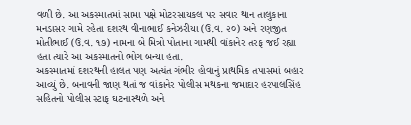વળી છે. આ અકસ્માતમાં સામા પક્ષે મોટરસાયકલ પર સવાર થાન તાલુકાના મનડાસર ગામે રહેતા દશરથ વીનાભાઈ કનેઝરીયા (ઉ.વ. ૨૦) અને રણજીત મોતીભાઈ (ઉ.વ. ૧૭) નામના બે મિત્રો પોતાના ગામથી વાંકાનેર તરફ જઈ રહ્યા હતા ત્યારે આ અકસ્માતનો ભોગ બન્યા હતા.
અકસ્માતમાં દશરથની હાલત પણ અત્યંત ગંભીર હોવાનું પ્રાથમિક તપાસમાં બહાર આવ્યું છે. બનાવની જાણ થતાં જ વાંકાનેર પોલીસ મથકના જમાદાર હરપાલસિંહ સહિતનો પોલીસ સ્ટાફ ઘટનાસ્થળે અને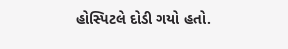હોસ્પિટલે દોડી ગયો હતો.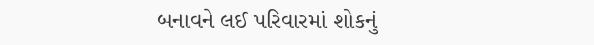બનાવને લઈ પરિવારમાં શોકનું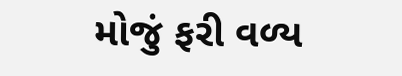મોજું ફરી વળ્ય